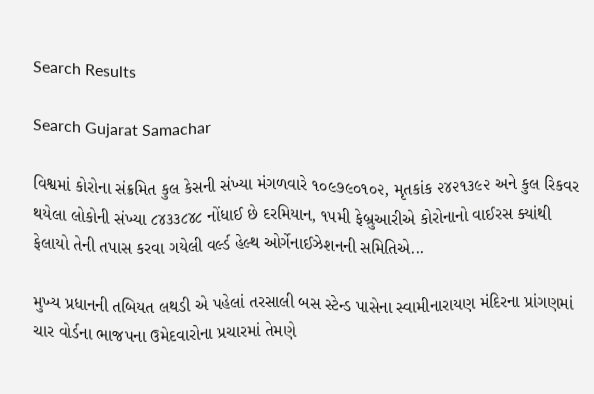Search Results

Search Gujarat Samachar

વિશ્વમાં કોરોના સંક્રમિત કુલ કેસની સંખ્યા મંગળવારે ૧૦૯૭૯૦૧૦૨, મૃતકાંક ૨૪૨૧૩૯૨ અને કુલ રિકવર થયેલા લોકોની સંખ્યા ૮૪૩૩૮૪૮ નોંધાઈ છે દરમિયાન, ૧૫મી ફેબ્રુઆરીએ કોરોનાનો વાઈરસ ક્યાંથી ફેલાયો તેની તપાસ કરવા ગયેલી વર્લ્ડ હેલ્થ ઓર્ગેનાઈઝેશનની સમિતિએ...

મુખ્ય પ્રધાનની તબિયત લથડી એ પહેલાં તરસાલી બસ સ્ટેન્ડ પાસેના સ્વામીનારાયણ મંદિરના પ્રાંગણમાં ચાર વોર્ડના ભાજપના ઉમેદવારોના પ્રચારમાં તેમણે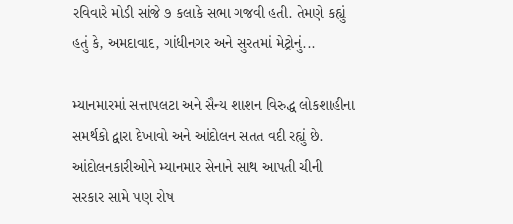રવિવારે મોડી સાંજે ૭ કલાકે સભા ગજવી હતી. તેમણે કહ્યું હતું કે, અમદાવાદ, ગાંધીનગર અને સુરતમાં મેટ્રોનું...

મ્યાનમારમાં સત્તાપલટા અને સૈન્ય શાશન વિરુદ્ધ લોકશાહીના સમર્થકો દ્વારા દેખાવો અને આંદોલન સતત વદી રહ્યું છે. આંદોલનકારીઓને મ્યાનમાર સેનાને સાથ આપતી ચીની  સરકાર સામે પણ રોષ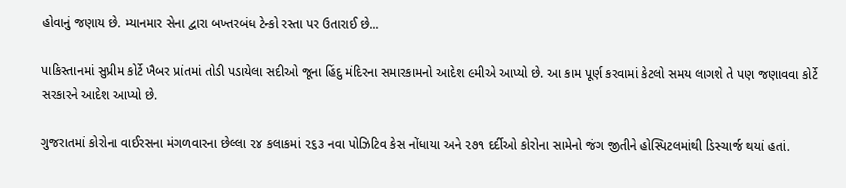હોવાનું જણાય છે. મ્યાનમાર સેના દ્વારા બખ્તરબંધ ટેન્કો રસ્તા પર ઉતારાઈ છે...

પાકિસ્તાનમાં સુપ્રીમ કોર્ટે ખૈબર પ્રાંતમાં તોડી પડાયેલા સદીઓ જૂના હિંદુ મંદિરના સમારકામનો આદેશ ૯મીએ આપ્યો છે. આ કામ પૂર્ણ કરવામાં કેટલો સમય લાગશે તે પણ જણાવવા કોર્ટે સરકારને આદેશ આપ્યો છે.

ગુજરાતમાં કોરોના વાઈરસના મંગળવારના છેલ્લા ૨૪ કલાકમાં ૨૬૩ નવા પોઝિટિવ કેસ નોંધાયા અને ૨૭૧ દર્દીઓ કોરોના સામેનો જંગ જીતીને હોસ્પિટલમાંથી ડિસ્ચાર્જ થયાં હતાં.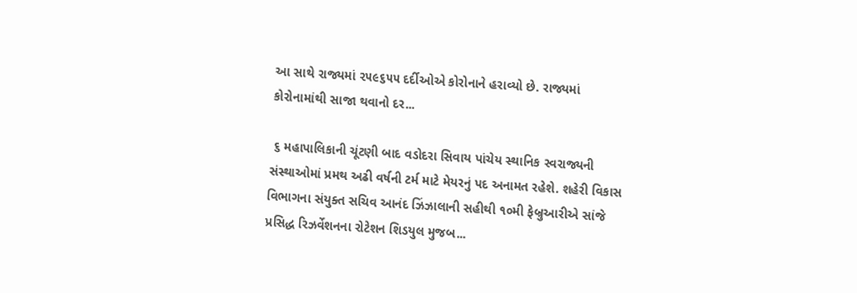આ સાથે રાજ્યમાં ૨૫૯૬૫૫ દર્દીઓએ કોરોનાને હરાવ્યો છે. રાજ્યમાં કોરોનામાંથી સાજા થવાનો દર...

 ૬ મહાપાલિકાની ચૂંટણી બાદ વડોદરા સિવાય પાંચેય સ્થાનિક સ્વરાજ્યની સંસ્થાઓમાં પ્રમથ અઢી વર્ષની ટર્મ માટે મેયરનું પદ અનામત રહેશે. શહેરી વિકાસ વિભાગના સંયુક્ત સચિવ આનંદ ઝિંઝાલાની સહીથી ૧૦મી ફેબ્રુઆરીએ સાંજે પ્રસિદ્ધ રિઝર્વેશનના રોટેશન શિડયુલ મુજબ...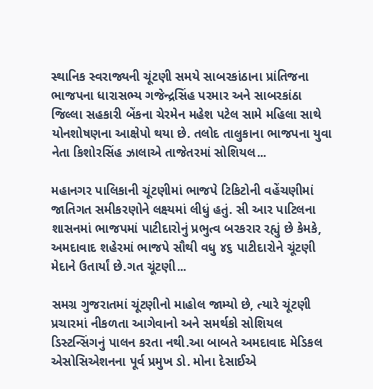સ્થાનિક સ્વરાજ્યની ચૂંટણી સમયે સાબરકાંઠાના પ્રાંતિજના ભાજપના ધારાસભ્ય ગજેન્દ્રસિંહ પરમાર અને સાબરકાંઠા જિલ્લા સહકારી બેંકના ચેરમેન મહેશ પટેલ સામે મહિલા સાથે યોનશોષણના આક્ષેપો થયા છે. તલોદ તાલુકાના ભાજપના યુવા નેતા કિશોરસિંહ ઝાલાએ તાજેતરમાં સોશિયલ...

મહાનગર પાલિકાની ચૂંટણીમાં ભાજપે ટિકિટોની વહેંચણીમાં જાતિગત સમીકરણોને લક્ષ્યમાં લીધું હતું. સી આર પાટિલના શાસનમાં ભાજપમાં પાટીદારોનું પ્રભુત્વ બરકરાર રહ્યું છે કેમકે, અમદાવાદ શહેરમાં ભાજપે સૌથી વધુ ૪૬ પાટીદારોને ચૂંટણી મેદાને ઉતાર્યાં છે.ગત ચૂંટણી...

સમગ્ર ગુજરાતમાં ચૂંટણીનો માહોલ જામ્યો છે, ત્યારે ચૂંટણી પ્રચારમાં નીકળતા આગેવાનો અને સમર્થકો સોશિયલ ડિસ્ટન્સિંગનું પાલન કરતા નથી.આ બાબતે અમદાવાદ મેડિકલ એસોસિએશનના પૂર્વ પ્રમુખ ડો. મોના દેસાઈએ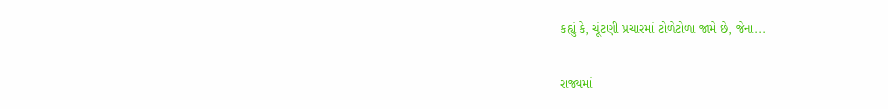કહ્યું કે, ચૂંટણી પ્રચારમાં ટોળેટોળા જામે છે, જેના...

રાજ્યમાં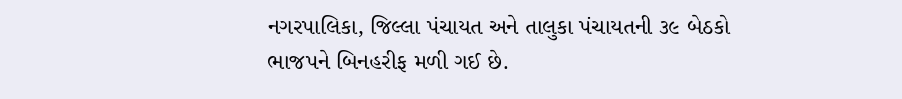નગરપાલિકા, જિલ્લા પંચાયત અને તાલુકા પંચાયતની ૩૯ બેઠકો ભાજપને બિનહરીફ મળી ગઈ છે.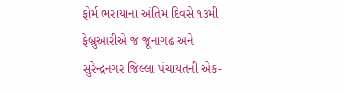ફોર્મ ભરાયાના અંતિમ દિવસે ૧૩મી ફેબ્રુઆરીએ જ જૂનાગઢ અને સુરેન્દ્રનગર જિલ્લા પંચાયતની એક-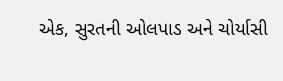એક, સુરતની ઓલપાડ અને ચોર્યાસી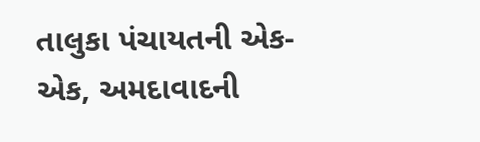તાલુકા પંચાયતની એક-એક, અમદાવાદની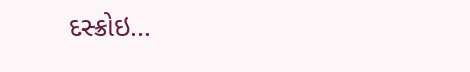દસ્ક્રોઇ...